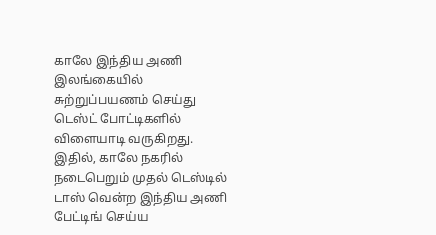காலே இந்திய அணி இலங்கையில் சுற்றுப்பயணம் செய்து டெஸ்ட் போட்டிகளில் விளையாடி வருகிறது. இதில், காலே நகரில் நடைபெறும் முதல் டெஸ்டில் டாஸ் வென்ற இந்திய அணி பேட்டிங் செய்ய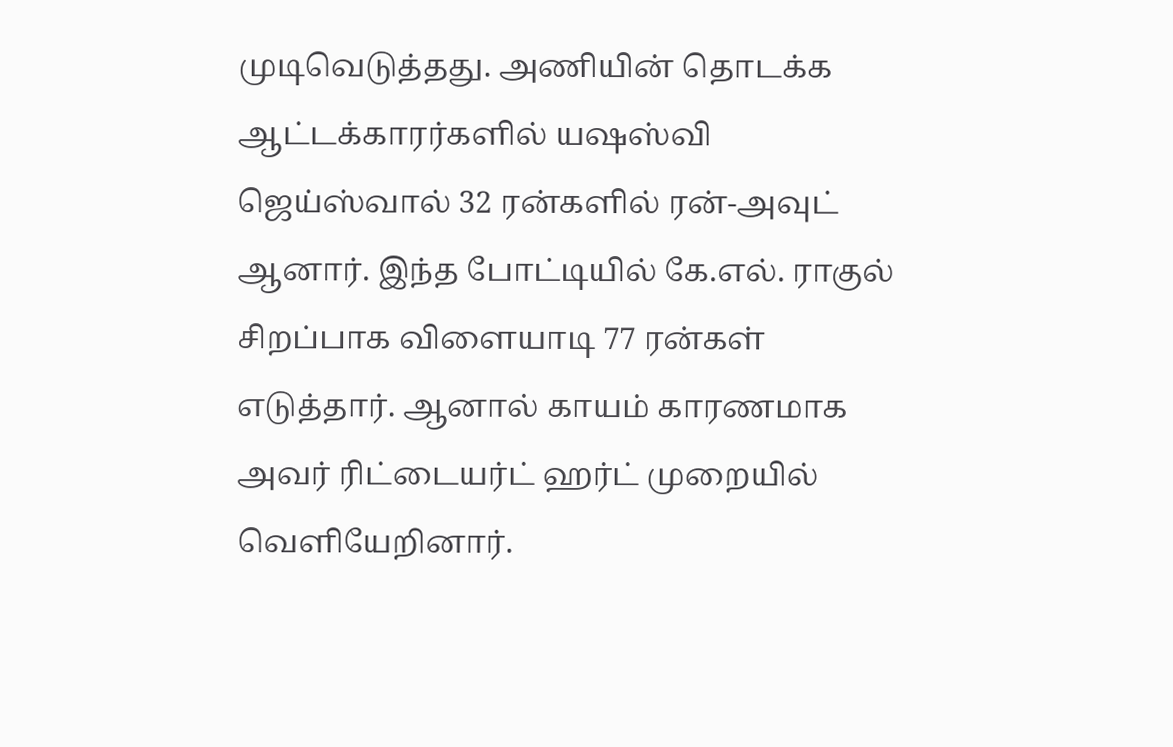முடிவெடுத்தது. அணியின் தொடக்க ஆட்டக்காரர்களில் யஷஸ்வி ஜெய்ஸ்வால் 32 ரன்களில் ரன்-அவுட் ஆனார். இந்த போட்டியில் கே.எல். ராகுல் சிறப்பாக விளையாடி 77 ரன்கள் எடுத்தார். ஆனால் காயம் காரணமாக அவர் ரிட்டையர்ட் ஹர்ட் முறையில் வெளியேறினார்.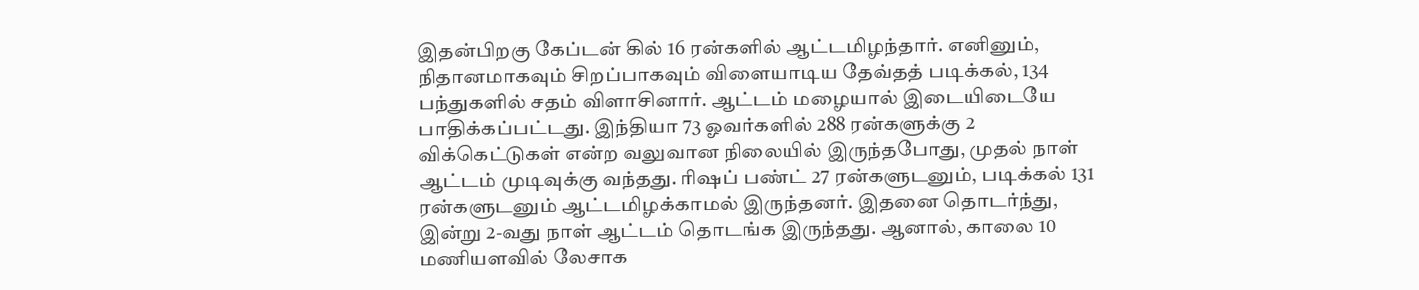இதன்பிறகு கேப்டன் கில் 16 ரன்களில் ஆட்டமிழந்தார். எனினும், நிதானமாகவும் சிறப்பாகவும் விளையாடிய தேவ்தத் படிக்கல், 134 பந்துகளில் சதம் விளாசினார். ஆட்டம் மழையால் இடையிடையே பாதிக்கப்பட்டது. இந்தியா 73 ஓவர்களில் 288 ரன்களுக்கு 2 விக்கெட்டுகள் என்ற வலுவான நிலையில் இருந்தபோது, முதல் நாள் ஆட்டம் முடிவுக்கு வந்தது. ரிஷப் பண்ட் 27 ரன்களுடனும், படிக்கல் 131 ரன்களுடனும் ஆட்டமிழக்காமல் இருந்தனர். இதனை தொடர்ந்து, இன்று 2-வது நாள் ஆட்டம் தொடங்க இருந்தது. ஆனால், காலை 10 மணியளவில் லேசாக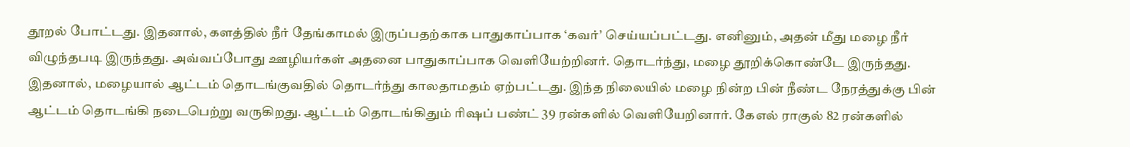தூறல் போட்டது. இதனால், களத்தில் நீர் தேங்காமல் இருப்பதற்காக பாதுகாப்பாக ‘கவர்’ செய்யப்பட்டது. எனினும், அதன் மீது மழை நீர் விழுந்தபடி இருந்தது. அவ்வப்போது ஊழியர்கள் அதனை பாதுகாப்பாக வெளியேற்றினர். தொடர்ந்து, மழை தூறிக்கொண்டே இருந்தது. இதனால், மழையால் ஆட்டம் தொடங்குவதில் தொடர்ந்து காலதாமதம் ஏற்பட்டது. இந்த நிலையில் மழை நின்ற பின் நீண்ட நேரத்துக்கு பின் ஆட்டம் தொடங்கி நடைபெற்று வருகிறது. ஆட்டம் தொடங்கிதும் ரிஷப் பண்ட் 39 ரன்களில் வெளியேறினார். கேஎல் ராகுல் 82 ரன்களில்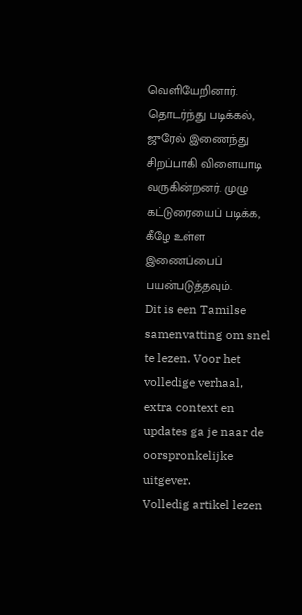வெளியேறினார். தொடர்ந்து படிக்கல், ஜுரேல் இணைந்து சிறப்பாகி விளையாடி வருகின்றனர். முழு கட்டுரையைப் படிக்க, கீழே உள்ள இணைப்பைப் பயன்படுத்தவும்.
Dit is een Tamilse samenvatting om snel te lezen. Voor het volledige verhaal, extra context en updates ga je naar de oorspronkelijke uitgever.
Volledig artikel lezen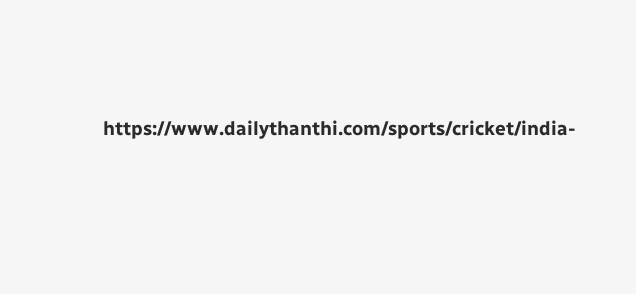https://www.dailythanthi.com/sports/cricket/india-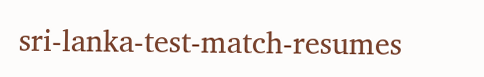sri-lanka-test-match-resumes